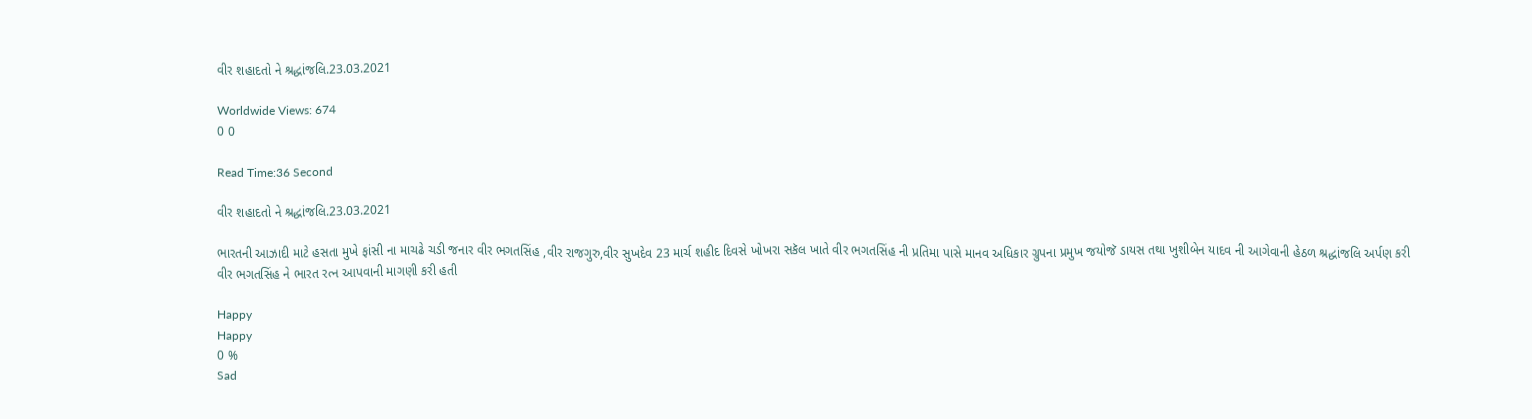વીર શહાદતો ને શ્રદ્ધાંજલિ.23.03.2021

Worldwide Views: 674
0 0

Read Time:36 Second

વીર શહાદતો ને શ્રદ્ધાંજલિ.23.03.2021

ભારતની આઝાદી માટે હસતા મુખે ફાંસી ના માચઢે ચડી જનાર વીર ભગતસિંહ ,વીર રાજગુરુ,વીર સુખદેવ 23 માર્ચ શહીદ દિવસે ખોખરા સકૅલ ખાતે વીર ભગતસિંહ ની પ્રતિમા પાસે માનવ અધિકાર ગ્રુપના પ્રમુખ જયોજૅ ડાયસ તથા ખુશીબેન યાદવ ની આગેવાની હેઠળ શ્રદ્ધાંજલિ અર્પણ કરી વીર ભગતસિંહ ને ભારત રત્ન આપવાની માગણી કરી હતી

Happy
Happy
0 %
Sad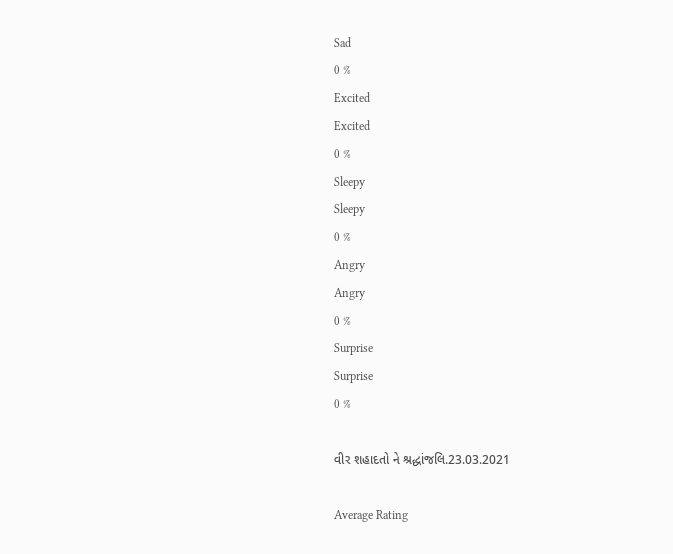Sad
0 %
Excited
Excited
0 %
Sleepy
Sleepy
0 %
Angry
Angry
0 %
Surprise
Surprise
0 %

વીર શહાદતો ને શ્રદ્ધાંજલિ.23.03.2021

Average Rating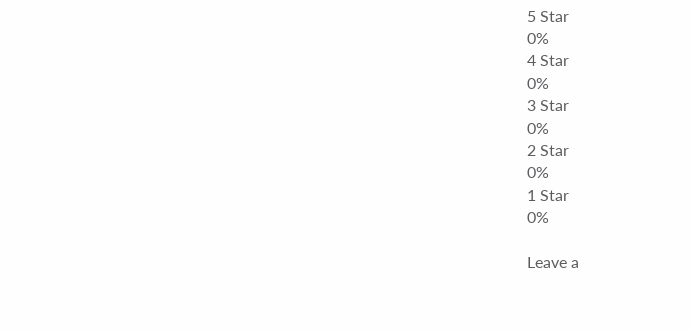5 Star
0%
4 Star
0%
3 Star
0%
2 Star
0%
1 Star
0%

Leave a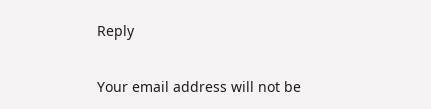Reply

Your email address will not be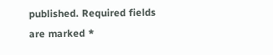published. Required fields are marked *